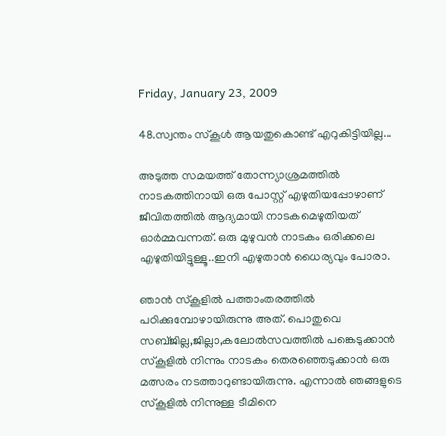Friday, January 23, 2009

48.സ്വന്തം സ്കൂള്‍ ആയതുകൊണ്ട് എറുകിട്ടിയില്ല...

അടുത്ത സമയത്ത് തോന്ന്യാശ്രമത്തില്‍ നാടകത്തിനായി ഒരു പോസ്റ്റ് എഴുതിയപ്പോഴാണ് ജീവിതത്തില്‍ ആദ്യമായി നാടകമെഴുതിയത് ഓര്‍മ്മവന്നത്‌. ഒരു മുഴുവന്‍ നാടകം ഒരിക്കലെ എഴുതിയിട്ടുള്ളൂ..ഇനി എഴുതാന്‍ ധൈര്യവും പോരാ.

ഞാന്‍ സ്കൂളില്‍ പത്താംതരത്തില്‍ പഠിക്കുമ്പോഴായിരുന്നു അത്. പൊതുവെ സബ്ജില്ല,ജില്ലാ,കലോല്‍സവത്തില്‍ പങ്കെടുക്കാന്‍ സ്കൂളില്‍ നിന്നും നാടകം തെരഞ്ഞെടുക്കാന്‍ ഒരു മത്സരം നടത്താറുണ്ടായിരുന്നു. എന്നാല്‍ ഞങ്ങളുടെ സ്കൂളില്‍ നിന്നുള്ള ടീമിനെ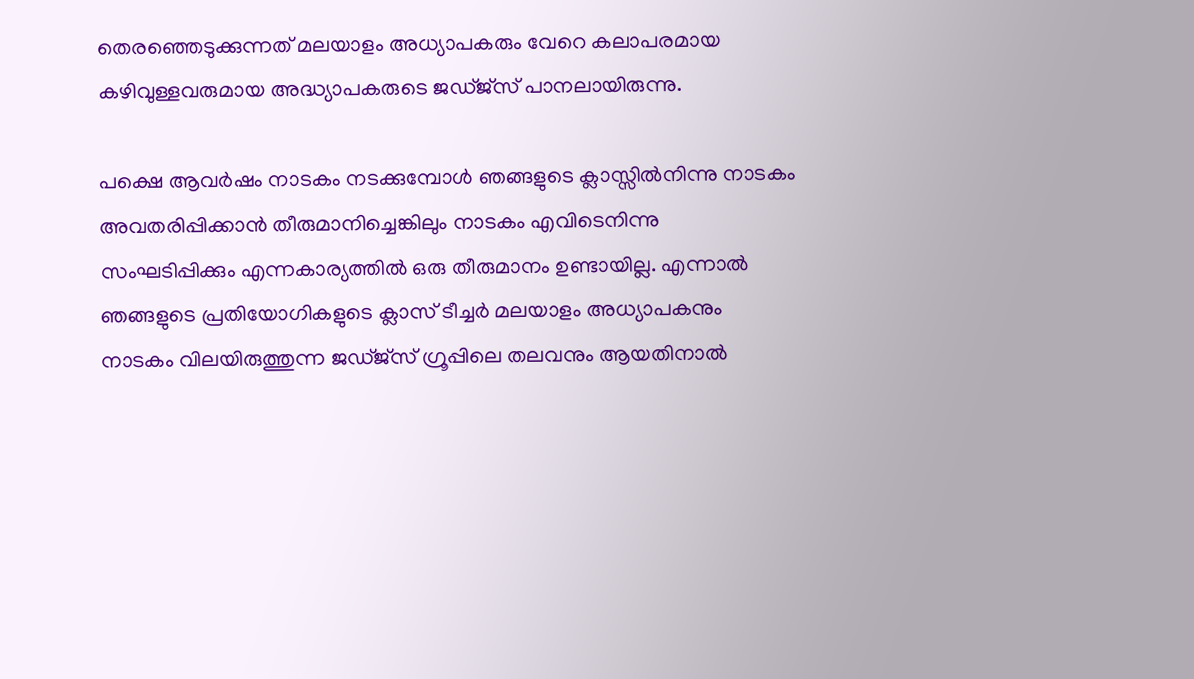തെരഞ്ഞെടുക്കുന്നത് മലയാളം അധ്യാപകരും വേറെ കലാപരമായ കഴിവുള്ളവരുമായ അദ്ധ്യാപകരുടെ ജഡ്ജ്സ് പാനലായിരുന്നു.

പക്ഷെ ആവര്‍ഷം നാടകം നടക്കുമ്പോള്‍ ഞങ്ങളുടെ ക്ലാസ്സില്‍നിന്നു നാടകം അവതരിപ്പിക്കാന്‍ തീരുമാനിച്ചെങ്കിലും നാടകം എവിടെനിന്നു സംഘടിപ്പിക്കും എന്നകാര്യത്തില്‍ ഒരു തീരുമാനം ഉണ്ടായില്ല. എന്നാല്‍ ഞങ്ങളുടെ പ്രതിയോഗികളുടെ ക്ലാസ് ടീച്ചര്‍ മലയാളം അധ്യാപകനും നാടകം വിലയിരുത്തുന്ന ജഡ്ജ്സ് ഗ്രൂപ്പിലെ തലവനും ആയതിനാല്‍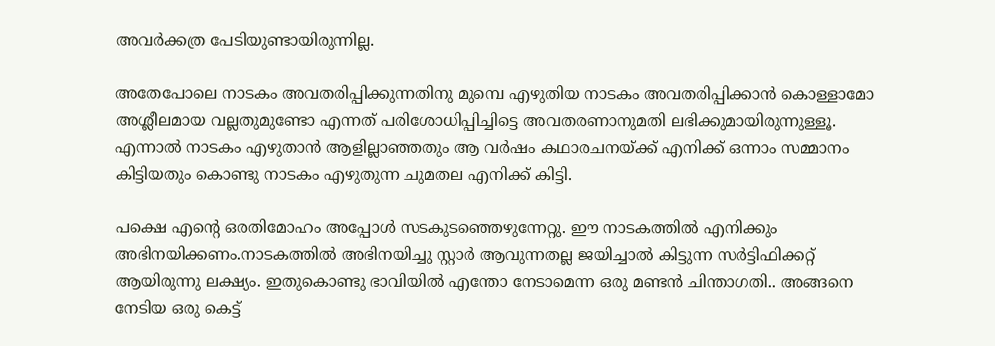അവര്‍ക്കത്ര പേടിയുണ്ടായിരുന്നില്ല.

അതേപോലെ നാടകം അവതരിപ്പിക്കുന്നതിനു മുമ്പെ എഴുതിയ നാടകം അവതരിപ്പിക്കാന്‍ കൊള്ളാമോ അശ്ലീലമായ വല്ലതുമുണ്ടോ എന്നത് പരിശോധിപ്പിച്ചിട്ടെ അവതരണാനുമതി ലഭിക്കുമായിരുന്നുള്ളൂ. എന്നാല്‍ നാടകം എഴുതാന്‍ ആളില്ലാഞ്ഞതും ആ വര്‍ഷം കഥാരചനയ്ക്ക് എനിക്ക് ഒന്നാം സമ്മാനം കിട്ടിയതും കൊണ്ടു നാടകം എഴുതുന്ന ചുമതല എനിക്ക് കിട്ടി.

പക്ഷെ എന്‍റെ ഒരതിമോഹം അപ്പോള്‍ സടകുടഞ്ഞെഴുന്നേറ്റു. ഈ നാടകത്തില്‍ എനിക്കും അഭിനയിക്കണം.നാടകത്തില്‍ അഭിനയിച്ചു സ്റ്റാര്‍ ആവുന്നതല്ല ജയിച്ചാല്‍ കിട്ടുന്ന സര്‍ട്ടിഫിക്കറ്റ് ആയിരുന്നു ലക്ഷ്യം. ഇതുകൊണ്ടു ഭാവിയില്‍ എന്തോ നേടാമെന്ന ഒരു മണ്ടന്‍ ചിന്താഗതി.. അങ്ങനെ നേടിയ ഒരു കെട്ട്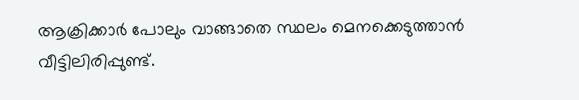ആക്രിക്കാര്‍ പോലും വാങ്ങാതെ സ്ഥലം മെനക്കെടുത്താന്‍ വീട്ടിലിരിപ്പുണ്ട്‌.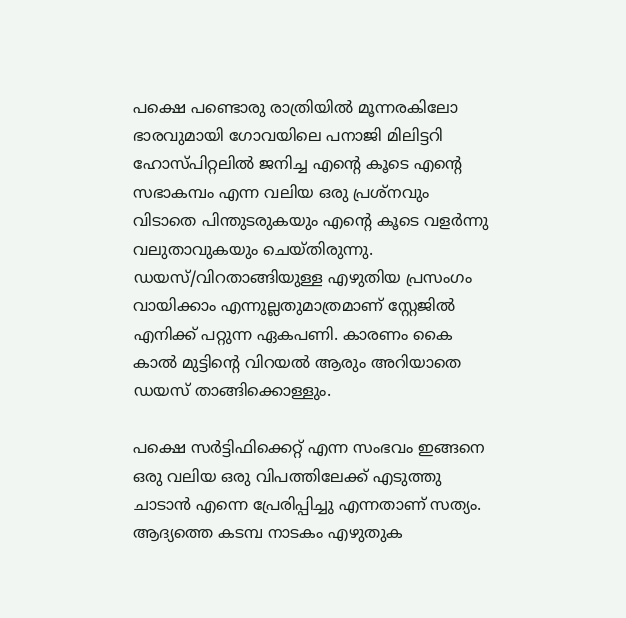പക്ഷെ പണ്ടൊരു രാത്രിയില്‍ മൂന്നരകിലോ ഭാരവുമായി ഗോവയിലെ പനാജി മിലിട്ടറി ഹോസ്പിറ്റലില്‍ ജനിച്ച എന്‍റെ കൂടെ എന്‍റെ സഭാകമ്പം എന്ന വലിയ ഒരു പ്രശ്നവും വിടാതെ പിന്തുടരുകയ‌ും എന്‍റെ കൂടെ വളര്‍ന്നു വലുതാവുകയും ചെയ്തിരുന്നു. ഡയസ്/വിറതാങ്ങിയുള്ള എഴുതിയ പ്രസംഗം വായിക്കാം എന്നുല്ലതുമാത്രമാണ് സ്റ്റേജില്‍ എനിക്ക് പറ്റുന്ന ഏകപണി. കാരണം കൈ കാല്‍ മുട്ടിന്‍റെ വിറയല്‍ ആരും അറിയാതെ ഡയസ് താങ്ങിക്കൊള്ളും.

പക്ഷെ സര്‍ട്ടിഫിക്കെറ്റ് എന്ന സംഭവം ഇങ്ങനെ ഒരു വലിയ ഒരു വിപത്തിലേക്ക് എടുത്തു ചാടാന്‍ എന്നെ പ്രേരിപ്പിച്ചു എന്നതാണ് സത്യം.
ആദ്യത്തെ കടമ്പ നാടകം എഴുതുക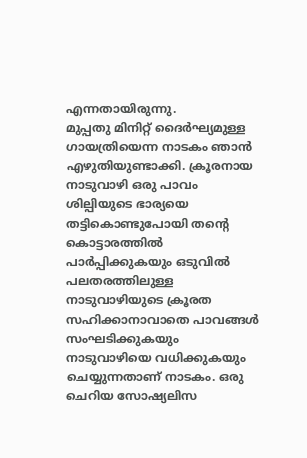എന്നതായിരുന്നു.
മുപ്പതു മിനിറ്റ് ദൈര്‍ഘ്യമുള്ള ഗായത്രിയെന്ന നാടകം ഞാന്‍ എഴുതിയുണ്ടാക്കി. ക്രൂരനായ നാടുവാഴി ഒരു പാവം ശില്പിയുടെ ഭാര്യയെ തട്ടികൊണ്ടുപോയി തന്‍റെ കൊട്ടാരത്തില്‍ പാര്‍പ്പിക്കുകയും ഒടുവില്‍ പലതരത്തിലുള്ള നാടുവാഴിയുടെ ക്രൂരത സഹിക്കാനാവാതെ പാവങ്ങള്‍ സംഘടിക്കുകയും നാടുവാഴിയെ വധിക്കുകയും ചെയ്യുന്നതാണ് നാടകം. ഒരു ചെറിയ സോഷ്യലിസ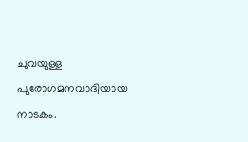ചുവയുള്ള പുരോഗമനവാദിയായ നാടകം.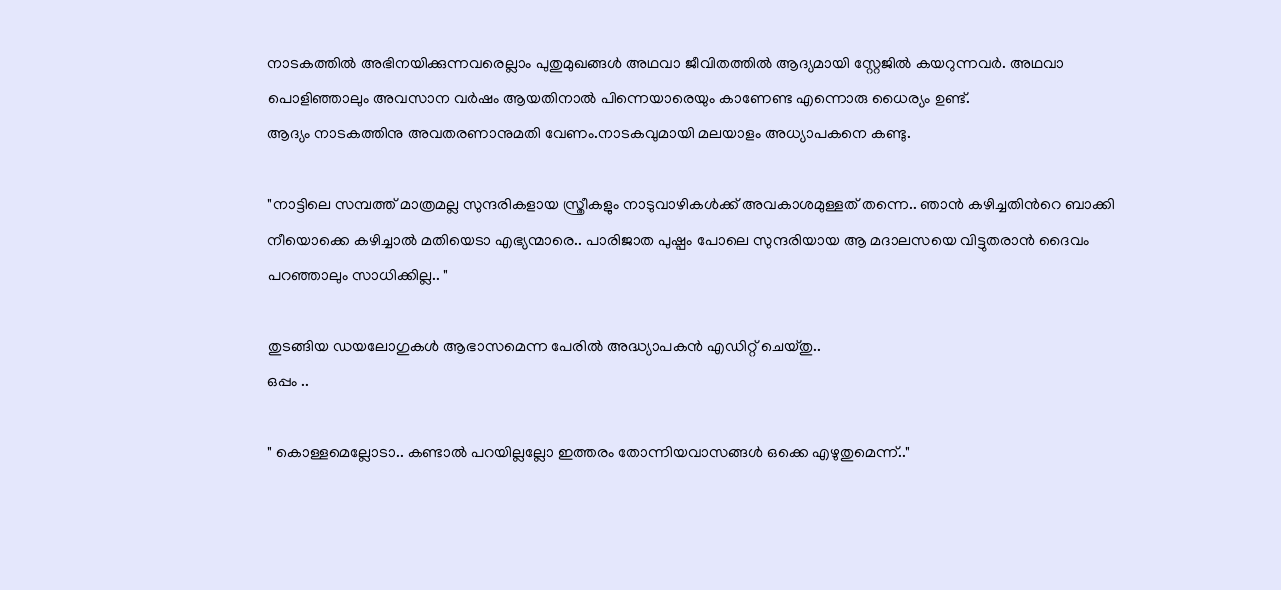നാടകത്തില്‍ അഭിനയിക്കുന്നവരെല്ലാം പുതുമുഖങ്ങള്‍ അഥവാ ജീവിതത്തില്‍ ആദ്യമായി സ്റ്റേജില്‍ കയറുന്നവര്‍. അഥവാ പൊളിഞ്ഞാലും അവസാന വര്‍ഷം ആയതിനാല്‍ പിന്നെയാരെയും കാണേണ്ട എന്നൊരു ധൈര്യം ഉണ്ട്.
ആദ്യം നാടകത്തിനു അവതരണാനുമതി വേണം.നാടകവുമായി മലയാളം അധ്യാപകനെ കണ്ടു.

"നാട്ടിലെ സമ്പത്ത് മാത്രമല്ല സുന്ദരികളായ സ്ത്രീകളും നാടുവാഴികള്‍ക്ക് അവകാശമുള്ളത് തന്നെ.. ഞാന്‍ കഴിച്ചതിന്‍റെ ബാക്കി നീയൊക്കെ കഴിച്ചാല്‍ മതിയെടാ എഭ്യന്മാരെ.. പാരിജാത പുഷ്പം പോലെ സുന്ദരിയായ ആ മദാലസയെ വിട്ടുതരാന്‍ ദൈവം പറഞ്ഞാലും സാധിക്കില്ല.. "

തുടങ്ങിയ ഡയലോഗുകള്‍ ആഭാസമെന്ന പേരില്‍ അദ്ധ്യാപകന്‍ എഡിറ്റ് ചെയ്തു..
ഒപ്പം ..

" കൊള്ളമെല്ലോടാ.. കണ്ടാല്‍ പറയില്ലല്ലോ ഇത്തരം തോന്നിയവാസങ്ങള്‍ ഒക്കെ എഴുതുമെന്ന്.."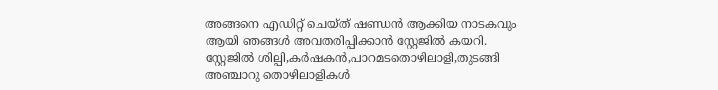അങ്ങനെ എഡിറ്റ് ചെയ്ത് ഷണ്ഡന്‍ ആക്കിയ നാടകവും ആയി ഞങ്ങള്‍ അവതരിപ്പിക്കാന്‍ സ്റ്റേജില്‍ കയറി.
സ്റ്റേജില്‍ ശില്പി,കര്‍ഷകന്‍,പാറമടതൊഴിലാളി,തുടങ്ങി അഞ്ചാറു തൊഴിലാളികള്‍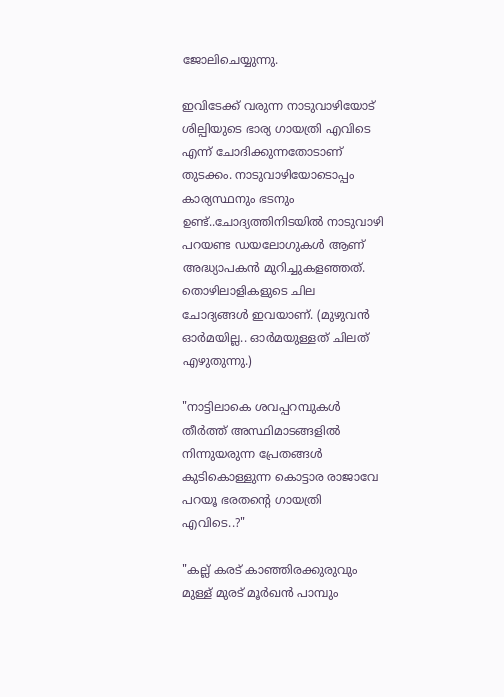ജോലിചെയ്യുന്നു.

ഇവിടേക്ക്‌ വരുന്ന നാടുവാഴിയോട് ശില്പിയുടെ ഭാര്യ ഗായത്രി എവിടെ എന്ന് ചോദിക്കുന്നതോടാണ് തുടക്കം. നാടുവാഴിയോടൊപ്പം കാര്യസ്ഥനും ഭടനും ഉണ്ട്..ചോദ്യത്തിനിടയില്‍ നാടുവാഴി പറയണ്ട ഡയലോഗുകള്‍ ആണ് അദ്ധ്യാപകന്‍ മുറിച്ചുകളഞ്ഞത്‌.
തൊഴിലാളികളുടെ ചില ചോദ്യങ്ങള്‍ ഇവയാണ്. (മുഴുവന്‍ ഓര്‍മയില്ല.. ഓര്‍മയുള്ളത് ചിലത് എഴുതുന്നു.)

"നാട്ടിലാകെ ശവപ്പറമ്പുകള്‍ തീര്‍ത്ത്‌ അസ്ഥിമാടങ്ങളില്‍ നിന്നുയരുന്ന പ്രേതങ്ങള്‍ കുടികൊള്ളുന്ന കൊട്ടാര രാജാവേ പറയൂ ഭരതന്‍റെ ഗായത്രി എവിടെ..?"

"കല്ല് കരട് കാഞ്ഞിരക്കുരുവും മുള്ള് മുരട് മൂര്‍ഖന്‍ പാമ്പും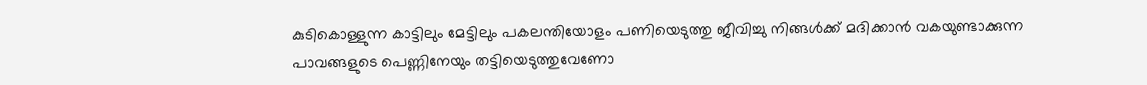കുടികൊള്ളുന്ന കാട്ടിലും മേട്ടിലും പകലന്തിയോളം പണിയെടുത്തു ജീവിച്ചു നിങ്ങള്‍ക്ക് മദിക്കാന്‍ വകയുണ്ടാക്കുന്ന പാവങ്ങളുടെ പെണ്ണിനേയും തട്ടിയെടുത്തുവേണോ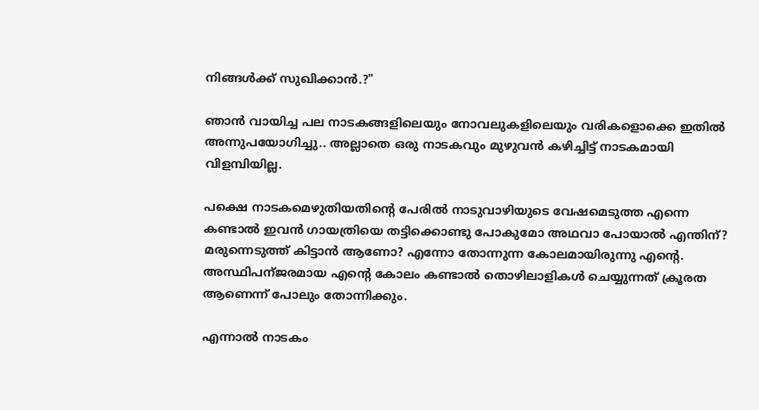നിങ്ങള്‍ക്ക് സുഖിക്കാന്‍.?"

ഞാന്‍ വായിച്ച പല നാടകങ്ങളിലെയും നോവലുകളിലെയും വരികളൊക്കെ ഇതില്‍ അന്നുപയോഗിച്ചു.. അല്ലാതെ ഒരു നാടകവും മുഴുവന്‍ കഴിച്ചിട്ട് നാടകമായി വിളമ്പിയില്ല.

പക്ഷെ നാടകമെഴുതിയതിന്‍റെ പേരില്‍ നാടുവാഴിയുടെ വേഷമെടുത്ത എന്നെ കണ്ടാല്‍ ഇവന്‍ ഗായത്രിയെ തട്ടിക്കൊണ്ടു പോകുമോ അഥവാ പോയാല്‍ എന്തിന്? മരുന്നെടുത്ത് കിട്ടാന്‍ ആണോ? എന്നോ തോന്നുന്ന കോലമായിരുന്നു എന്‍റെ. അസ്ഥിപന്ജരമായ എന്‍റെ കോലം കണ്ടാല്‍ തൊഴിലാളികള്‍ ചെയ്യുന്നത് ക്രൂരത ആണെന്ന് പോലും തോന്നിക്കും.

എന്നാല്‍ നാടകം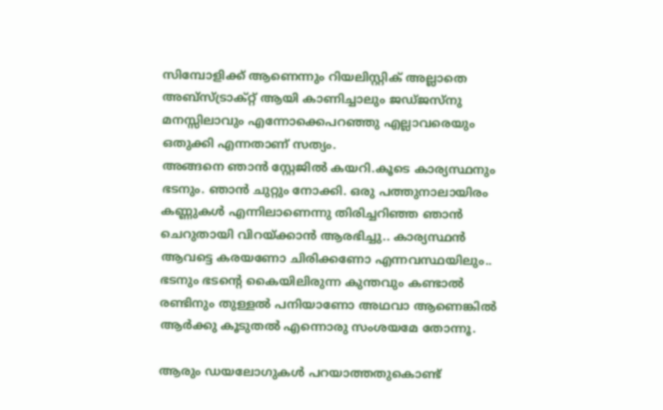സിമ്പോളിക്ക് ആണെന്നും റിയലിസ്റ്റിക് അല്ലാതെ അബ്സ്ട്രാക്റ്റ് ആയി കാണിച്ചാലും ജഡ്ജസ്നു മനസ്സിലാവും എന്നോക്കെപറഞ്ഞു എല്ലാവരെയും ഒതുക്കി എന്നതാണ് സത്യം.
അങ്ങനെ ഞാന്‍ സ്റ്റേജില്‍ കയറി.കൂടെ കാര്യസ്ഥനും ഭടനും. ഞാന്‍ ചുറ്റും നോക്കി. ഒരു പത്തുനാലായിരം കണ്ണുകള്‍ എന്നിലാണെന്നു തിരിച്ചറിഞ്ഞ ഞാന്‍ ചെറുതായി വിറയ്ക്കാന്‍ ആരഭിച്ചു.. കാര്യസ്ഥന്‍ ആവട്ടെ കരയണോ ചിരിക്കണോ എന്നവസ്ഥയിലും.. ഭടനും ഭടന്‍റെ കൈയിലിരുന്ന കുന്തവും കണ്ടാല്‍ രണ്ടിനും തുള്ളല്‍ പനിയാണോ അഥവാ ആണെങ്കില്‍ ആര്‍ക്കു കൂടുതല്‍ എന്നൊരു സംശയമേ തോന്നൂ.

ആരും ഡയലോഗുകള്‍ പറയാത്തതുകൊണ്ട്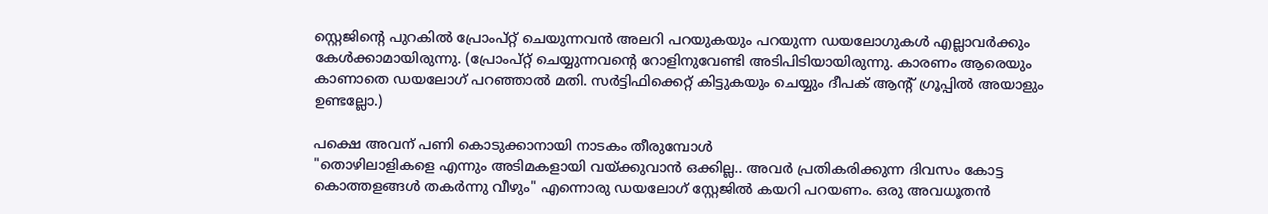സ്റ്റെജിന്‍റെ പുറകില്‍ പ്രോംപ്റ്റ് ചെയുന്നവന്‍ അലറി പറയുകയും പറയുന്ന ഡയലോഗുകള്‍ എല്ലാവര്‍ക്കും കേള്‍ക്കാമായിരുന്നു. (പ്രോംപ്റ്റ് ചെയ്യുന്നവന്‍റെ റോളിനുവേണ്ടി അടിപിടിയായിരുന്നു. കാരണം ആരെയും കാണാതെ ഡയലോഗ് പറഞ്ഞാല്‍ മതി. സര്‍ട്ടിഫിക്കെറ്റ്‌ കിട്ടുകയും ചെയ്യും ദീപക് ആന്‍റ് ഗ്രൂപ്പില്‍ അയാളും ഉണ്ടല്ലോ.)

പക്ഷെ അവന് പണി കൊടുക്കാനായി നാടകം തീരുമ്പോള്‍
"തൊഴിലാളികളെ എന്നും അടിമകളായി വയ്ക്കുവാന്‍ ഒക്കില്ല.. അവര്‍ പ്രതികരിക്കുന്ന ദിവസം കോട്ട കൊത്തളങ്ങള്‍ തകര്‍ന്നു വീഴും" എന്നൊരു ഡയലോഗ് സ്റ്റേജില്‍ കയറി പറയണം. ഒരു അവധൂതന്‍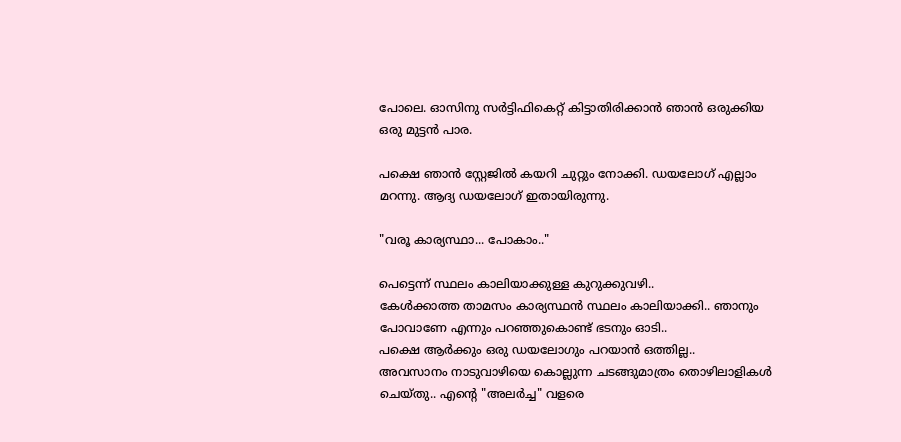പോലെ. ഓസിനു സര്‍ട്ടിഫികെറ്റ് കിട്ടാതിരിക്കാന്‍ ഞാന്‍ ഒരുക്കിയ ഒരു മുട്ടന്‍ പാര.

പക്ഷെ ഞാന്‍ സ്റ്റേജില്‍ കയറി ചുറ്റും നോക്കി. ഡയലോഗ് എല്ലാം മറന്നു. ആദ്യ ഡയലോഗ് ഇതായിരുന്നു.

"വരൂ കാര്യസ്ഥാ... പോകാം.."

പെട്ടെന്ന് സ്ഥലം കാലിയാക്കുള്ള കുറുക്കുവഴി..
കേള്‍ക്കാത്ത താമസം കാര്യസ്ഥന്‍ സ്ഥലം കാലിയാക്കി.. ഞാനും പോവാണേ എന്നും പറഞ്ഞുകൊണ്ട് ഭടനും ഓടി..
പക്ഷെ ആര്‍ക്കും ഒരു ഡയലോഗും പറയാന്‍ ഒത്തില്ല..
അവസാനം നാടുവാഴിയെ കൊല്ലുന്ന ചടങ്ങുമാത്രം തൊഴിലാളികള്‍ ചെയ്തു.. എന്‍റെ "അലര്‍ച്ച" വളരെ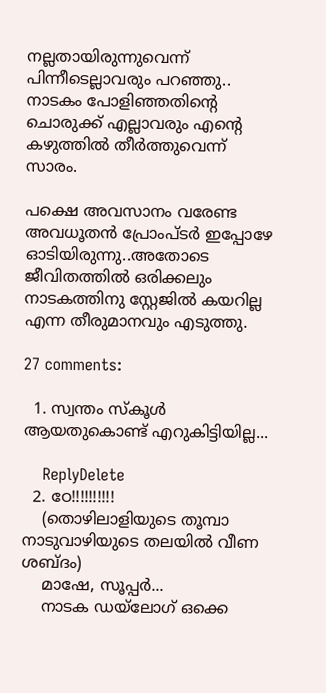നല്ലതായിരുന്നുവെന്ന് പിന്നീടെല്ലാവരും പറഞ്ഞു.. നാടകം പോളിഞ്ഞതിന്‍റെ ചൊരുക്ക് എല്ലാവരും എന്‍റെ കഴുത്തില്‍ തീര്‍ത്തുവെന്ന് സാരം.

പക്ഷെ അവസാനം വരേണ്ട അവധൂതന്‍ പ്രോംപ്ടര്‍ ഇപ്പോഴേ ഓടിയിരുന്നു..അതോടെ ജീവിതത്തില്‍ ഒരിക്കലും നാടകത്തിനു സ്റ്റേജില്‍ കയറില്ല എന്ന തീരുമാനവും എടുത്തു.

27 comments:

  1. സ്വന്തം സ്കൂള്‍ ആയതുകൊണ്ട് എറുകിട്ടിയില്ല...

    ReplyDelete
  2. ഠേ!!!!!!!!!!
    (തൊഴിലാളിയുടെ തൂമ്പാ നാടുവാഴിയുടെ തലയില്‍ വീണ ശബ്ദം)
    മാഷേ, സൂപ്പര്‍...
    നാടക ഡയ്ലോഗ് ഒക്കെ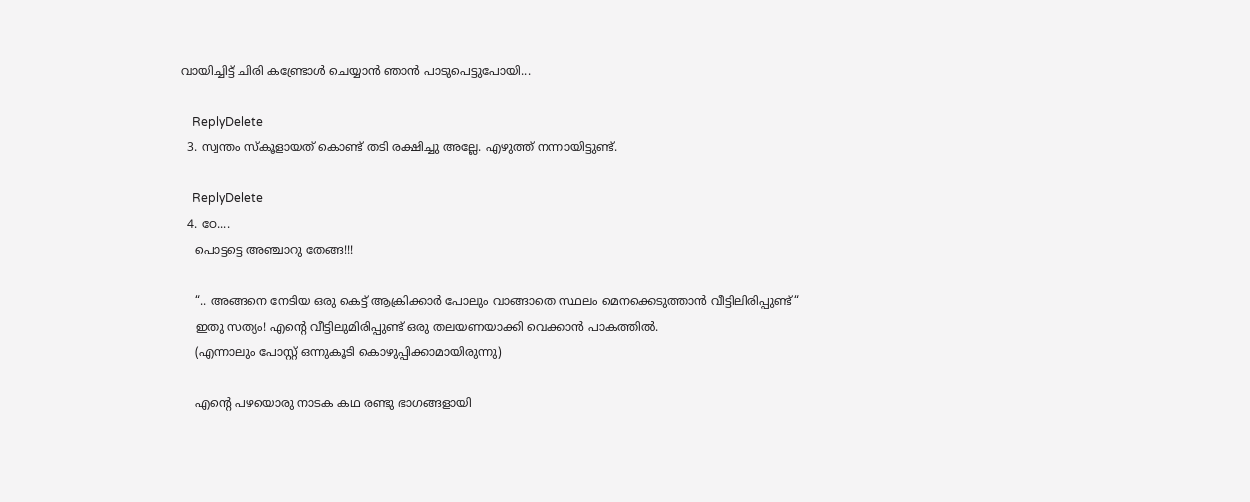വായിച്ചിട്ട് ചിരി കണ്ട്രോള്‍ ചെയ്യാന്‍ ഞാന്‍ പാടുപെട്ടുപോയി...

    ReplyDelete
  3. സ്വന്തം സ്കൂളായത് കൊണ്ട് തടി രക്ഷിച്ചു അല്ലേ. എഴുത്ത് നന്നായിട്ടുണ്ട്.

    ReplyDelete
  4. ഠേ....
    പൊട്ടട്ടെ അഞ്ചാറു തേങ്ങ!!!

    “.. അങ്ങനെ നേടിയ ഒരു കെട്ട് ആക്രിക്കാര്‍ പോലും വാങ്ങാതെ സ്ഥലം മെനക്കെടുത്താന്‍ വീട്ടിലിരിപ്പുണ്ട്‌“
    ഇതു സത്യം! എന്റെ വീട്ടിലുമിരിപ്പുണ്ട് ഒരു തലയണയാക്കി വെക്കാന്‍ പാകത്തില്‍.
    (എന്നാലും പോസ്റ്റ് ഒന്നുകൂടി കൊഴുപ്പിക്കാമായിരുന്നു)

    എന്റെ പഴയൊരു നാടക കഥ രണ്ടു ഭാഗങ്ങളായി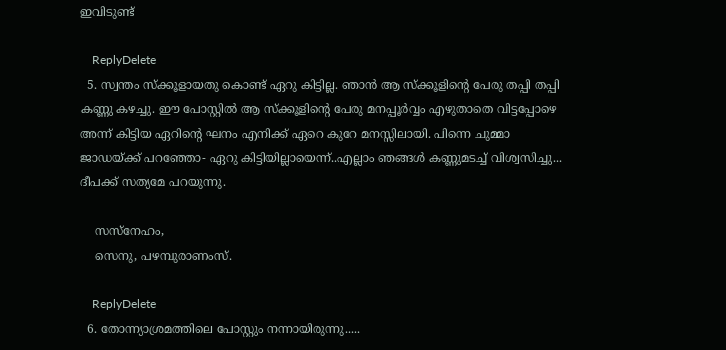ഇവിടുണ്ട്

    ReplyDelete
  5. സ്വന്തം സ്ക്കൂളായതു കൊണ്ട്‌ ഏറു കിട്ടില്ല. ഞാന്‍ ആ സ്ക്കൂളിന്റെ പേരു തപ്പി തപ്പി കണ്ണു കഴച്ചു. ഈ പോസ്റ്റില്‍ ആ സ്ക്കൂളിന്റെ പേരു മനപ്പൂര്‍വ്വം എഴുതാതെ വിട്ടപ്പോഴെ അന്ന് കിട്ടിയ ഏറിന്റെ ഘനം എനിക്ക്‌ ഏറെ കുറേ മനസ്സിലായി. പിന്നെ ചുമ്മാ ജാഡയ്ക്ക്‌ പറഞ്ഞോ- ഏറു കിട്ടിയില്ലായെന്ന്..എല്ലാം ഞങ്ങള്‍ കണ്ണുമടച്ച്‌ വിശ്വസിച്ചു... ദീപക്ക്‌ സത്യമേ പറയുന്നു.

    സസ്നേഹം,
    സെനു, പഴമ്പുരാണംസ്‌.

    ReplyDelete
  6. തോന്ന്യാശ്രമത്തിലെ പോസ്റ്റും നന്നായിരുന്നു.....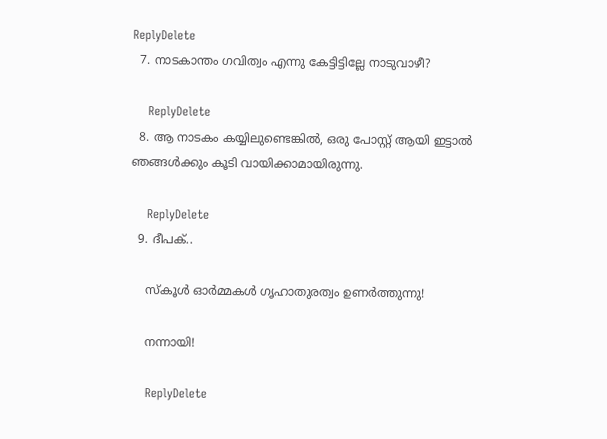ReplyDelete
  7. നാടകാന്തം ഗവിത്വം എന്നു കേട്ടിട്ടില്ലേ നാടുവാഴീ?

    ReplyDelete
  8. ആ നാടകം കയ്യിലുണ്ടെങ്കില്‍, ഒരു പോസ്റ്റ് ആയി ഇട്ടാല്‍ ഞങ്ങള്‍ക്കും കൂടി വായിക്കാമായിരുന്നു.

    ReplyDelete
  9. ദീപക്..

    സ്കൂള്‍ ഓര്‍മ്മകള്‍ ഗൃഹാതുരത്വം ഉണര്‍ത്തുന്നു!

    നന്നായി!

    ReplyDelete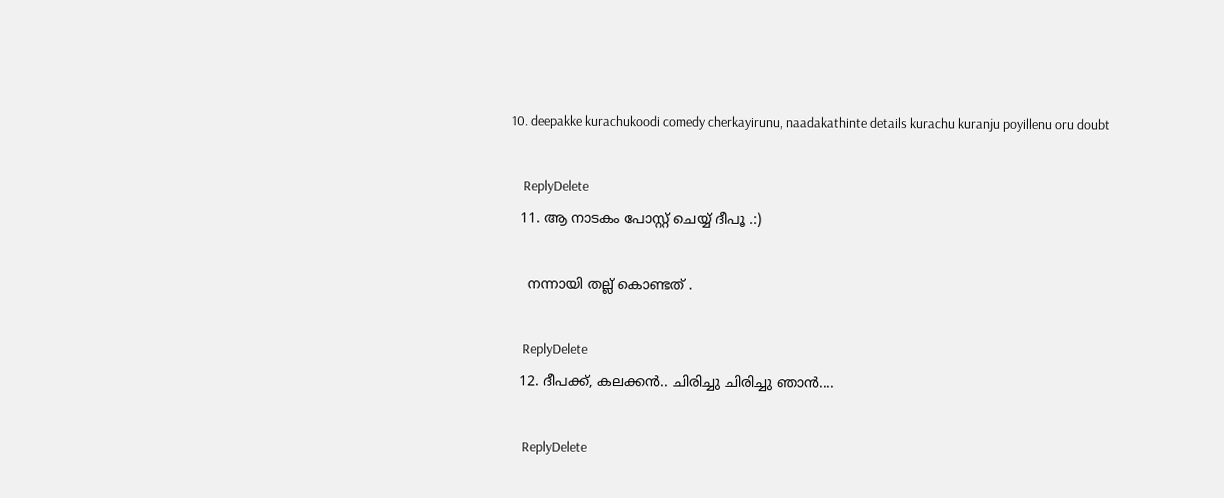10. deepakke kurachukoodi comedy cherkayirunu, naadakathinte details kurachu kuranju poyillenu oru doubt

    ReplyDelete
  11. ആ നാടകം പോസ്റ്റ് ചെയ്യ് ദീപൂ .:)

    നന്നായി തല്ല് കൊണ്ടത് .

    ReplyDelete
  12. ദീപക്ക്, കലക്കന്‍.. ചിരിച്ചു ചിരിച്ചു ഞാന്‍....

    ReplyDelete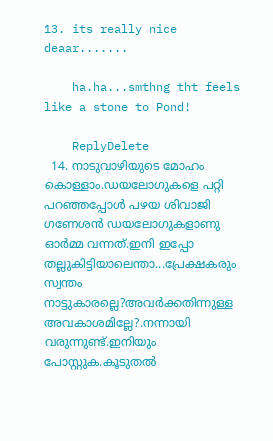13. its really nice deaar.......

    ha.ha...smthng tht feels like a stone to Pond!

    ReplyDelete
  14. നാടുവാഴിയുടെ മോഹം കൊള്ളാം.ഡയലോഗുകളെ പറ്റി പറഞ്ഞപ്പോള്‍ പഴയ ശിവാജി ഗണേശന്‍ ഡയലോഗുകളാണു ഓര്‍മ്മ വന്നത്.ഇനി ഇപ്പോ തല്ലുകിട്ടിയാലെന്താ...പ്രേക്ഷകരും സ്വന്തം നാട്ടുകാരല്ലെ?അവര്‍ക്കതിന്നുള്ള അവകാശമില്ലേ?.നന്നായി വരുന്നുണ്ട്.ഇനിയും പോസ്റ്റുക.കൂടുതല്‍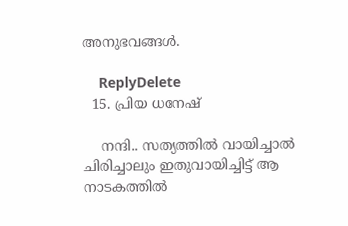അനുഭവങ്ങള്‍.

    ReplyDelete
  15. പ്രിയ ധനേഷ്

    നന്ദി.. സത്യത്തില്‍ വായിച്ചാല്‍ ചിരിച്ചാലും ഇതുവായിച്ചിട്ട് ആ നാടകത്തില്‍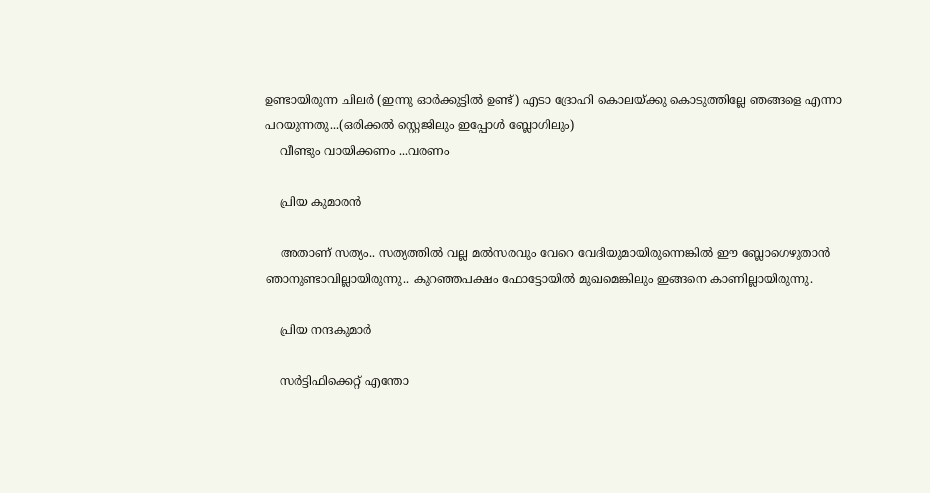ഉണ്ടായിരുന്ന ചിലര്‍ (ഇന്നു ഓര്‍ക്കുട്ടില്‍ ഉണ്ട്) എടാ ദ്രോഹി കൊലയ്ക്കു കൊടുത്തില്ലേ ഞങ്ങളെ എന്നാ പറയുന്നതു...(ഒരിക്കല്‍ സ്റ്റെജിലും ഇപ്പോള്‍ ബ്ലോഗിലും)
    വീണ്ടും വായിക്കണം ...വരണം

    പ്രിയ കുമാരന്‍

    അതാണ്‌ സത്യം.. സത്യത്തില്‍ വല്ല മല്‍സരവും വേറെ വേദിയുമായിരുന്നെങ്കില്‍ ഈ ബ്ലോഗെഴുതാന്‍ ഞാനുണ്ടാവില്ലായിരുന്നു.. കുറഞ്ഞപക്ഷം ഫോട്ടോയില്‍ മുഖമെങ്കിലും ഇങ്ങനെ കാണില്ലായിരുന്നു.

    പ്രിയ നന്ദകുമാര്‍

    സര്‍ട്ടിഫിക്കെറ്റ് എന്തോ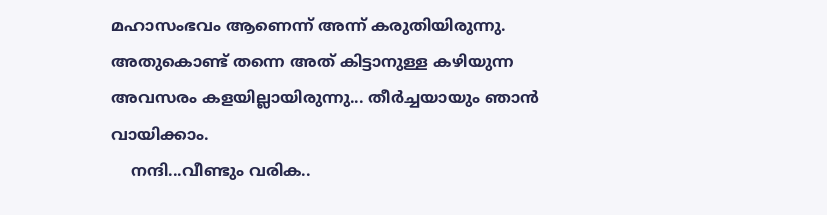മഹാസംഭവം ആണെന്ന് അന്ന് കരുതിയിരുന്നു. അതുകൊണ്ട് തന്നെ അത് കിട്ടാനുള്ള കഴിയുന്ന അവസരം കളയില്ലായിരുന്നു... തീര്‍ച്ചയായും ഞാന്‍ വായിക്കാം.
    നന്ദി...വീണ്ടും വരിക..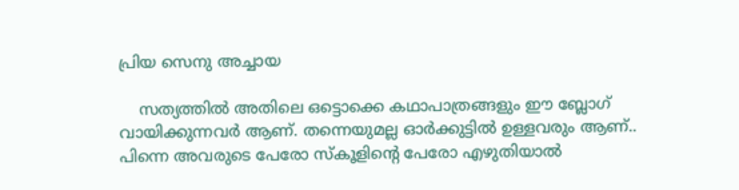പ്രിയ സെനു അച്ചായ

    സത്യത്തില്‍ അതിലെ ഒട്ടൊക്കെ കഥാപാത്രങ്ങളും ഈ ബ്ലോഗ് വായിക്കുന്നവര്‍ ആണ്. തന്നെയുമല്ല ഓര്‍ക്കുട്ടില്‍ ഉള്ളവരും ആണ്.. പിന്നെ അവരുടെ പേരോ സ്കൂളിന്‍റെ പേരോ എഴുതിയാല്‍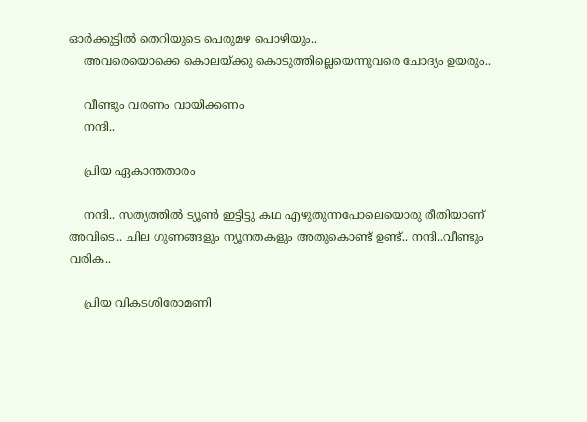ഓര്‍ക്കുട്ടില്‍ തെറിയുടെ പെരുമഴ പൊഴിയും..
    അവരെയൊക്കെ കൊലയ്ക്കു കൊടുത്തില്ലെയെന്നുവരെ ചോദ്യം ഉയരും..

    വീണ്ടും വരണം വായിക്കണം
    നന്ദി..

    പ്രിയ ഏകാന്തതാരം

    നന്ദി.. സത്യത്തില്‍ ട്യൂണ്‍ ഇട്ടിട്ടു കഥ എഴുതുന്നപോലെയൊരു രീതിയാണ് അവിടെ.. ചില ഗുണങ്ങളും ന്യൂനതകളും അതുകൊണ്ട് ഉണ്ട്.. നന്ദി..വീണ്ടും വരിക..

    പ്രിയ വികടശിരോമണി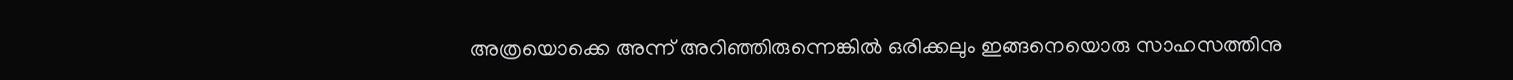അത്രയൊക്കെ അന്ന് അറിഞ്ഞിരുന്നെങ്കില്‍ ഒരിക്കലും ഇങ്ങനെയൊരു സാഹസത്തിനു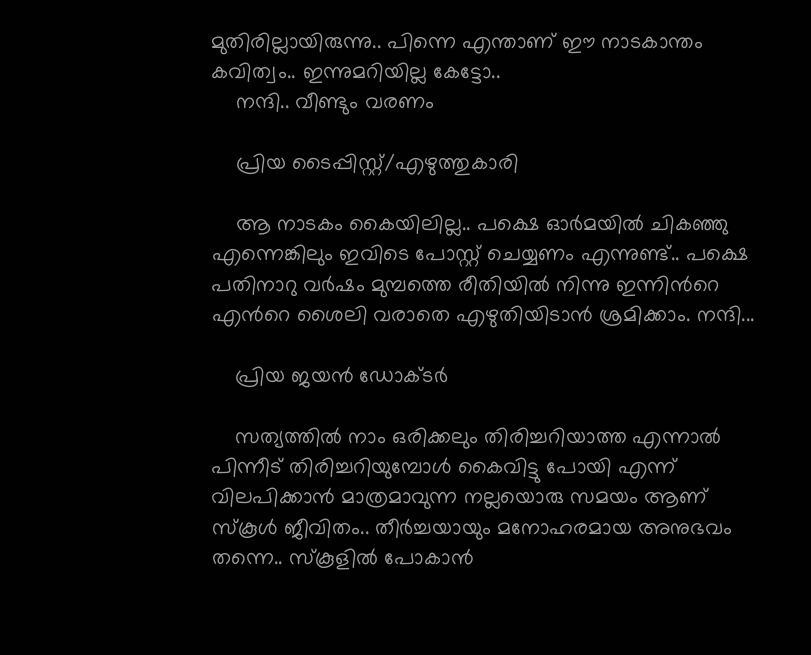മുതിരില്ലായിരുന്നു.. പിന്നെ എന്താണ് ഈ നാടകാന്തം കവിത്വം.. ഇന്നുമറിയില്ല കേട്ടോ..
    നന്ദി.. വീണ്ടും വരണം

    പ്രിയ ടൈപ്പിസ്റ്റ്/എഴുത്തുകാരി

    ആ നാടകം കൈയിലില്ല.. പക്ഷെ ഓര്‍മയില്‍ ചികഞ്ഞു എന്നെങ്കിലും ഇവിടെ പോസ്റ്റ് ചെയ്യണം എന്നുണ്ട്.. പക്ഷെ പതിനാറു വര്‍ഷം മുമ്പത്തെ രീതിയില്‍ നിന്നു ഇന്നിന്‍റെ എന്‍റെ ശൈലി വരാതെ എഴുതിയിടാന്‍ ശ്രമിക്കാം. നന്ദി...

    പ്രിയ ജയന്‍ ഡോക്ടര്‍

    സത്യത്തില്‍ നാം ഒരിക്കലും തിരിച്ചറിയാത്ത എന്നാല്‍ പിന്നീട് തിരിച്ചറിയുമ്പോള്‍ കൈവിട്ടു പോയി എന്ന് വിലപിക്കാന്‍ മാത്രമാവുന്ന നല്ലയൊരു സമയം ആണ് സ്കൂള്‍ ജീവിതം.. തീര്‍ച്ചയായും മനോഹരമായ അനുഭവം തന്നെ.. സ്കൂളില്‍ പോകാന്‍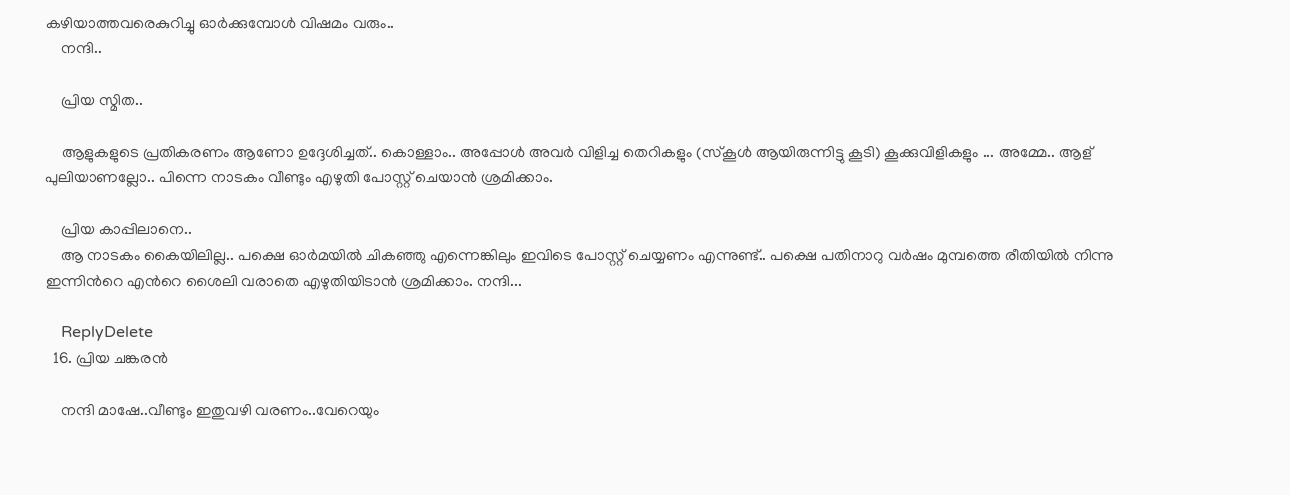കഴിയാത്തവരെകുറിച്ചു ഓര്‍ക്കുമ്പോള്‍ വിഷമം വരും..
    നന്ദി..

    പ്രിയ സ്മിത..

    ആളുകളുടെ പ്രതികരണം ആണോ ഉദ്ദേശിച്ചത്.. കൊള്ളാം.. അപ്പോള്‍ അവര്‍ വിളിച്ച തെറികളും (സ്കൂള്‍ ആയിരുന്നിട്ടു കൂടി) കൂക്കുവിളികളും ... അമ്മേ.. ആള് പുലിയാണല്ലോ.. പിന്നെ നാടകം വീണ്ടും എഴുതി പോസ്റ്റ് ചെയാന്‍ ശ്രമിക്കാം.

    പ്രിയ കാപ്പിലാനെ..
    ആ നാടകം കൈയിലില്ല.. പക്ഷെ ഓര്‍മയില്‍ ചികഞ്ഞു എന്നെങ്കിലും ഇവിടെ പോസ്റ്റ് ചെയ്യണം എന്നുണ്ട്.. പക്ഷെ പതിനാറു വര്‍ഷം മുമ്പത്തെ രീതിയില്‍ നിന്നു ഇന്നിന്‍റെ എന്‍റെ ശൈലി വരാതെ എഴുതിയിടാന്‍ ശ്രമിക്കാം. നന്ദി...

    ReplyDelete
  16. പ്രിയ ചങ്കരന്‍

    നന്ദി മാഷേ..വീണ്ടും ഇതുവഴി വരണം..വേറെയും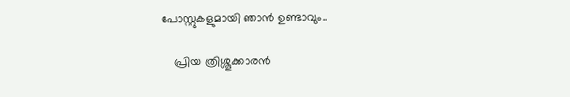പോസ്റ്റുകളുമായി ഞാന്‍ ഉണ്ടാവും..

    പ്രിയ ത്രിശ്ശൂക്കാരന്‍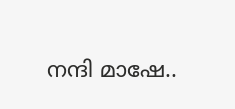നന്ദി മാഷേ..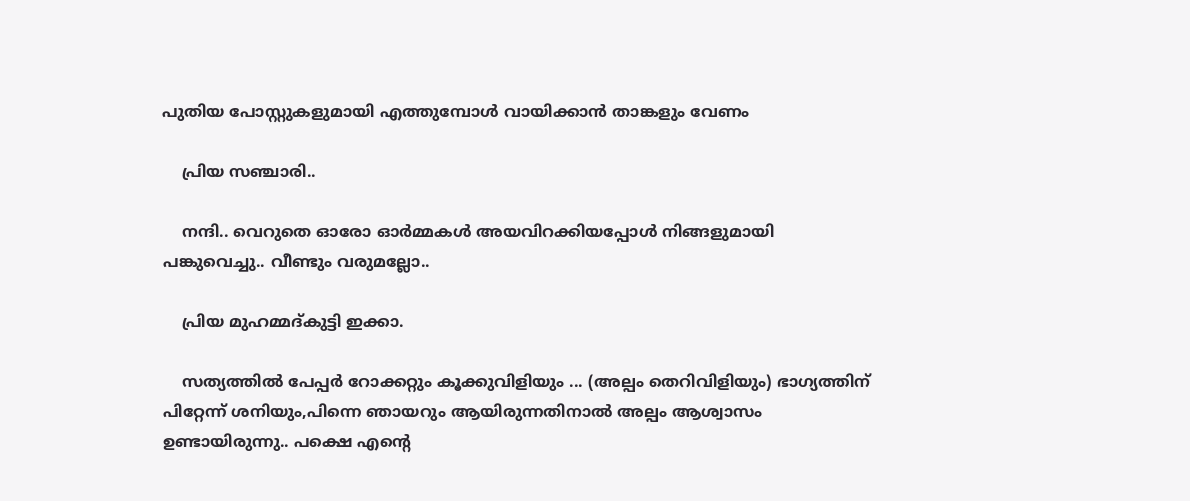പുതിയ പോസ്റ്റുകളുമായി എത്തുമ്പോള്‍ വായിക്കാന്‍ താങ്കളും വേണം

    പ്രിയ സഞ്ചാരി..

    നന്ദി.. വെറുതെ ഓരോ ഓര്‍മ്മകള്‍ അയവിറക്കിയപ്പോള്‍ നിങ്ങളുമായി പങ്കുവെച്ചു.. വീണ്ടും വരുമല്ലോ..

    പ്രിയ മുഹമ്മദ്കുട്ടി ഇക്കാ.

    സത്യത്തില്‍ പേപ്പര്‍ റോക്കറ്റും കൂക്കുവിളിയും ... (അല്പം തെറിവിളിയും) ഭാഗ്യത്തിന് പിറ്റേന്ന് ശനിയും,പിന്നെ ഞായറും ആയിരുന്നതിനാല്‍ അല്പം ആശ്വാസം ഉണ്ടായിരുന്നു.. പക്ഷെ എന്‍റെ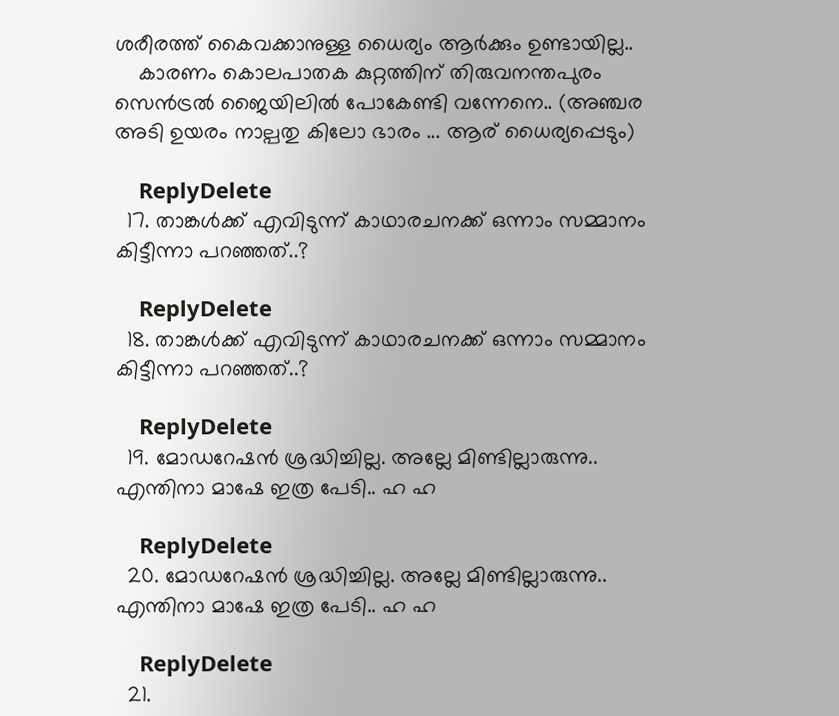ശരീരത്ത് കൈവക്കാനുള്ള ധൈര്യം ആര്‍ക്കും ഉണ്ടായില്ല..
    കാരണം കൊലപാതക കുറ്റത്തിന് തിരുവനന്തപുരം സെന്‍ട്രല്‍ ജൈയിലില്‍ പോകേണ്ടി വന്നേനെ.. (അഞ്ചര അടി ഉയരം നാല്പതു കിലോ ഭാരം ... ആര് ധൈര്യപ്പെടും)

    ReplyDelete
  17. താങ്കള്‍ക്ക് എവിടുന്ന് കാഥാരചനക്ക് ഒന്നാം സമ്മാനം കിട്ടീന്നാ പറഞ്ഞത്..?

    ReplyDelete
  18. താങ്കള്‍ക്ക് എവിടുന്ന് കാഥാരചനക്ക് ഒന്നാം സമ്മാനം കിട്ടീന്നാ പറഞ്ഞത്..?

    ReplyDelete
  19. മോഡറേഷന്‍ ശ്രദ്ധിച്ചില്ല. അല്ലേ മിണ്ടില്ലാരുന്നു.. എന്തിനാ മാഷേ ഇത്ര പേടി.. ഹ ഹ

    ReplyDelete
  20. മോഡറേഷന്‍ ശ്രദ്ധിച്ചില്ല. അല്ലേ മിണ്ടില്ലാരുന്നു.. എന്തിനാ മാഷേ ഇത്ര പേടി.. ഹ ഹ

    ReplyDelete
  21.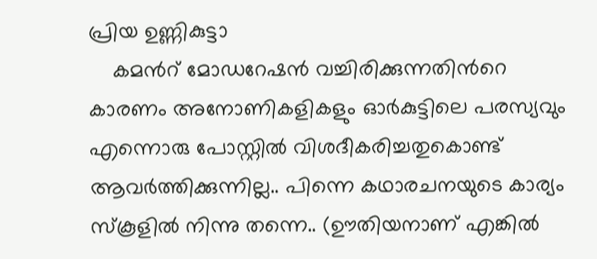പ്രിയ ഉണ്ണികുട്ടാ
    കമന്‍റ് മോഡറേഷന്‍ വച്ചിരിക്കുന്നതിന്‍റെ കാരണം അനോണികളികളും ഓര്‍കുട്ടിലെ പരസ്യവും എന്നൊരു പോസ്റ്റില്‍ വിശദീകരിച്ചതുകൊണ്ട് ആവര്‍ത്തിക്കുന്നില്ല.. പിന്നെ കഥാരചനയുടെ കാര്യം സ്കൂളില്‍ നിന്നു തന്നെ.. (ഊതിയനാണ് എങ്കില്‍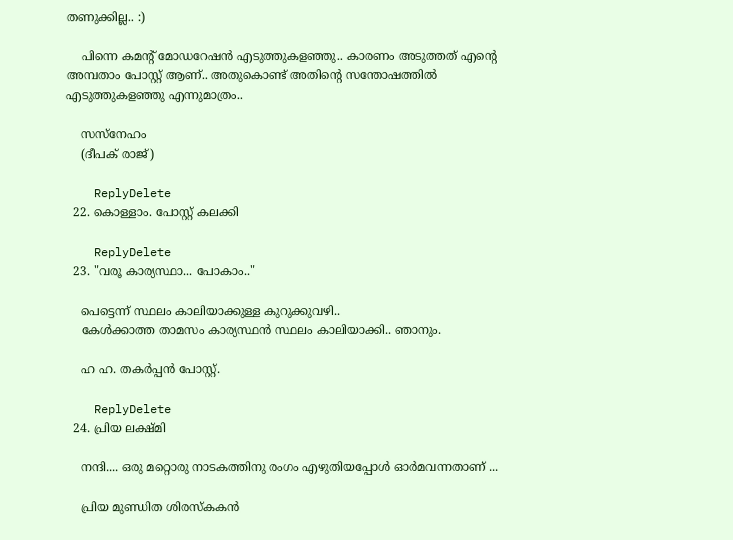തണുക്കില്ല.. :)

    പിന്നെ കമന്‍റ് മോഡറേഷന്‍ എടുത്തുകളഞ്ഞു.. കാരണം അടുത്തത് എന്‍റെ അമ്പതാം പോസ്റ്റ് ആണ്.. അതുകൊണ്ട് അതിന്‍റെ സന്തോഷത്തില്‍ എടുത്തുകളഞ്ഞു എന്നുമാത്രം..

    സസ്നേഹം
    (ദീപക് രാജ്)

    ReplyDelete
  22. കൊള്ളാം. പോസ്റ്റ് കലക്കി

    ReplyDelete
  23. "വരൂ കാര്യസ്ഥാ... പോകാം.."

    പെട്ടെന്ന് സ്ഥലം കാലിയാക്കുള്ള കുറുക്കുവഴി..
    കേള്‍ക്കാത്ത താമസം കാര്യസ്ഥന്‍ സ്ഥലം കാലിയാക്കി.. ഞാനും.

    ഹ ഹ. തകർപ്പൻ പോസ്റ്റ്.

    ReplyDelete
  24. പ്രിയ ലക്ഷ്മി

    നന്ദി.... ഒരു മറ്റൊരു നാടകത്തിനു രംഗം എഴുതിയപ്പോള്‍ ഓര്‍മവന്നതാണ് ...

    പ്രിയ മുണ്ഡിത ശിരസ്കകന്‍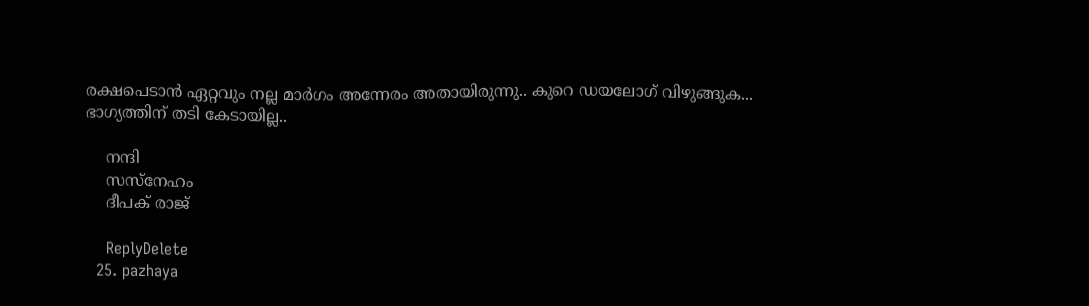രക്ഷപെടാന്‍ ഏറ്റവും നല്ല മാര്‍ഗം അന്നേരം അതായിരുന്നു.. കുറെ ഡയലോഗ് വിഴുങ്ങുക... ഭാഗ്യത്തിന് തടി കേടായില്ല..

    നന്ദി
    സസ്നേഹം
    ദീപക് രാജ്

    ReplyDelete
  25. pazhaya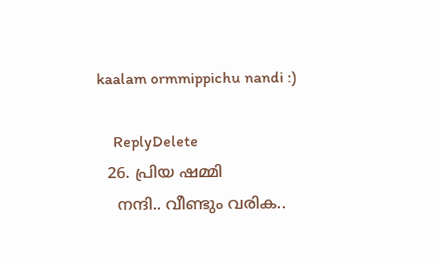kaalam ormmippichu nandi :)

    ReplyDelete
  26. പ്രിയ ഷമ്മി
    നന്ദി.. വീണ്ടും വരിക..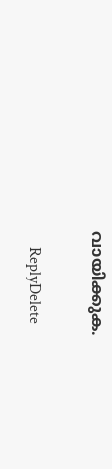വായിക്കുക.

    ReplyDelete